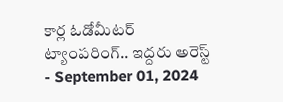కార్ల ఓడోమీటర్ ట్యాంపరింగ్.. ఇద్దరు అరెస్ట్
- September 01, 2024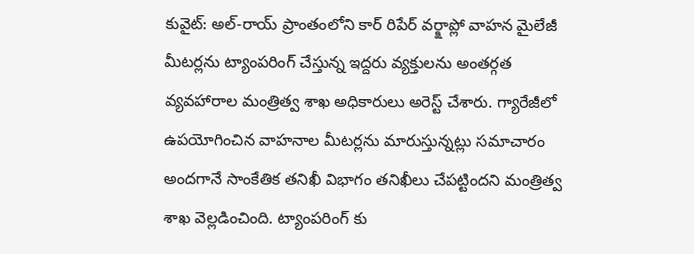కువైట్: అల్-రాయ్ ప్రాంతంలోని కార్ రిపేర్ వర్క్షాప్లో వాహన మైలేజీ మీటర్లను ట్యాంపరింగ్ చేస్తున్న ఇద్దరు వ్యక్తులను అంతర్గత వ్యవహారాల మంత్రిత్వ శాఖ అధికారులు అరెస్ట్ చేశారు. గ్యారేజీలో ఉపయోగించిన వాహనాల మీటర్లను మారుస్తున్నట్లు సమాచారం అందగానే సాంకేతిక తనిఖీ విభాగం తనిఖీలు చేపట్టిందని మంత్రిత్వ శాఖ వెల్లడించింది. ట్యాంపరింగ్ కు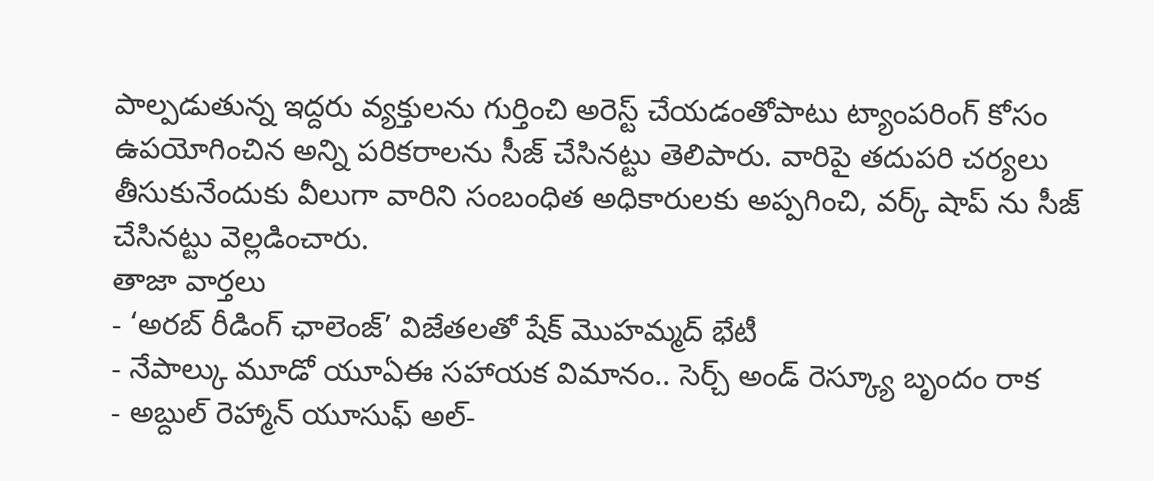పాల్పడుతున్న ఇద్దరు వ్యక్తులను గుర్తించి అరెస్ట్ చేయడంతోపాటు ట్యాంపరింగ్ కోసం ఉపయోగించిన అన్ని పరికరాలను సీజ్ చేసినట్టు తెలిపారు. వారిపై తదుపరి చర్యలు తీసుకునేందుకు వీలుగా వారిని సంబంధిత అధికారులకు అప్పగించి, వర్క్ షాప్ ను సీజ్ చేసినట్టు వెల్లడించారు.
తాజా వార్తలు
- ‘అరబ్ రీడింగ్ ఛాలెంజ్’ విజేతలతో షేక్ మొహమ్మద్ భేటీ
- నేపాల్కు మూడో యూఏఈ సహాయక విమానం.. సెర్చ్ అండ్ రెస్క్యూ బృందం రాక
- అబ్దుల్ రెహ్మాన్ యూసుఫ్ అల్-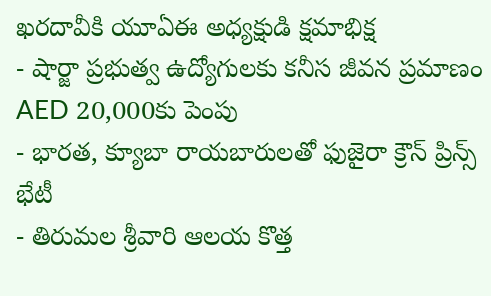ఖరదావీకి యూఏఈ అధ్యక్షుడి క్షమాభిక్ష
- షార్జా ప్రభుత్వ ఉద్యోగులకు కనీస జీవన ప్రమాణం AED 20,000కు పెంపు
- భారత, క్యూబా రాయబారులతో ఫుజైరా క్రౌన్ ప్రిన్స్ భేటీ
- తిరుమల శ్రీవారి ఆలయ కొత్త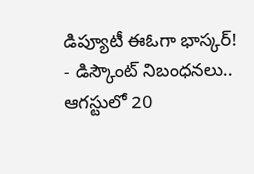డిప్యూటీ ఈఓగా భాస్కర్!
- డిస్కౌంట్ నిబంధనలు.. ఆగస్టులో 20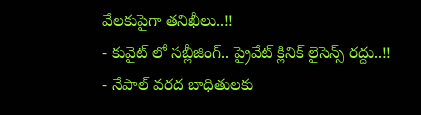వేలకుపైగా తనిఖీలు..!!
- కువైట్ లో సబ్లీజింగ్.. ప్రైవేట్ క్లినిక్ లైసెన్స్ రద్దు..!!
- నేపాల్ వరద బాధితులకు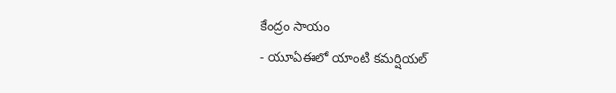కేంద్రం సాయం
- యూఏఈలో యాంటి కమర్షియల్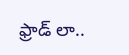ఫ్రాడ్ లా..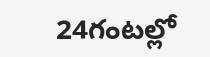24గంటల్లో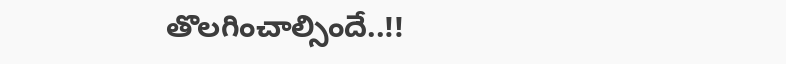తొలగించాల్సిందే..!!